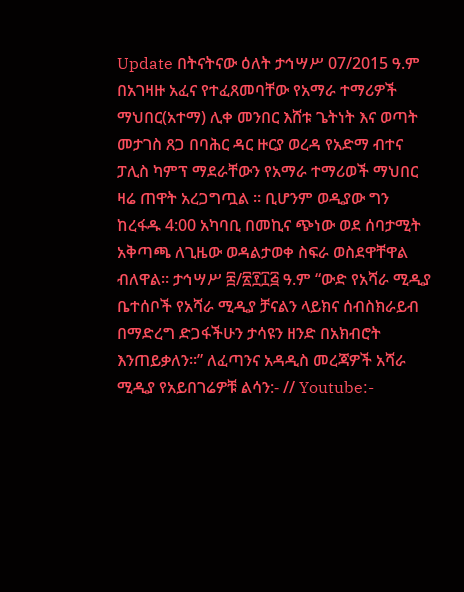Update በትናትናው ዕለት ታኅሣሥ 07/2015 ዓ.ም በአገዛዙ አፈና የተፈጸመባቸው የአማራ ተማሪዎች ማህበር(አተማ) ሊቀ መንበር እሸቱ ጌትነት እና ወጣት መታገስ ጸጋ በባሕር ዳር ዙርያ ወረዳ የአድማ ብተና ፓሊስ ካምፕ ማደራቸውን የአማራ ተማሪወች ማህበር ዛሬ ጠዋት አረጋግጧል ። ቢሆንም ወዲያው ግን ከረፋዱ 4:00 አካባቢ በመኪና ጭነው ወደ ሰባታሚት አቅጣጫ ለጊዜው ወዳልታወቀ ስፍራ ወስደዋቸዋል ብለዋል። ታኅሣሥ ፰/፳፻፲፭ ዓ.ም “ውድ የአሻራ ሚዲያ ቤተሰቦች የአሻራ ሚዲያ ቻናልን ላይክና ሰብስክራይብ በማድረግ ድጋፋችሁን ታሳዩን ዘንድ በአክብሮት እንጠይቃለን።” ለፈጣንና አዳዲስ መረጃዎች አሻራ ሚዲያ የአይበገሬዎቹ ልሳን:- // Youtube:-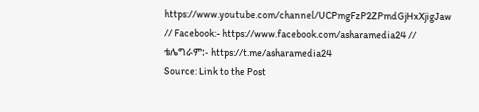https://www.youtube.com/channel/UCPmgFzP2ZPmdGjHxXjigJaw // Facebook:- https://www.facebook.com/asharamedia24 // ቴሌግራም:- https://t.me/asharamedia24
Source: Link to the Post